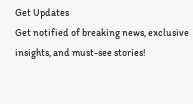Get Updates
Get notified of breaking news, exclusive insights, and must-see stories!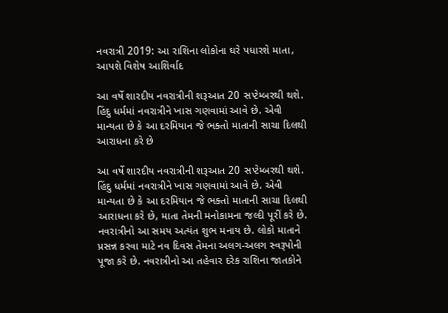નવરાત્રી 2019: આ રાશિના લોકોના ઘરે પધારશે માતા, આપશે વિશેષ આશિર્વાદ

આ વર્ષે શારદીય નવરાત્રીની શરૂઆત 20 સપ્ટેમ્બરથી થશે. હિંદુ ધર્મમાં નવરાત્રીને ખાસ ગણવામાં આવે છે. એવી માન્યતા છે કે આ દરમિયાન જે ભક્તો માતાની સાચા દિલથી આરાધના કરે છે

આ વર્ષે શારદીય નવરાત્રીની શરૂઆત 20 સપ્ટેમ્બરથી થશે. હિંદુ ધર્મમાં નવરાત્રીને ખાસ ગણવામાં આવે છે. એવી માન્યતા છે કે આ દરમિયાન જે ભક્તો માતાની સાચા દિલથી આરાધના કરે છે, માતા તેમની મનોકામના જલ્દી પૂરીં કરે છે. નવરાત્રીનો આ સમય અત્યંત શુભ મનાય છે. લોકો માતાને પ્રસન્ન કરવા માટે નવ દિવસ તેમના અલગ-અલગ સ્વરૂપોની પૂજા કરે છે. નવરાત્રીનો આ તહેવાર દરેક રાશિના જાતકોને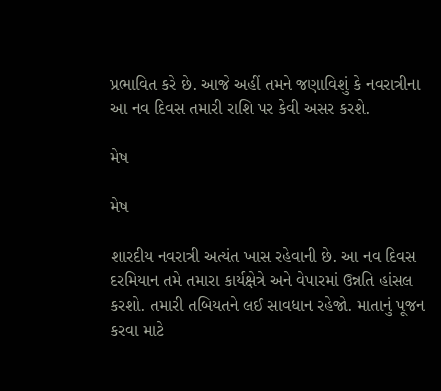પ્રભાવિત કરે છે. આજે અહીં તમને જણાવિશું કે નવરાત્રીના આ નવ દિવસ તમારી રાશિ પર કેવી અસર કરશે.

મેષ

મેષ

શારદીય નવરાત્રી અત્યંત ખાસ રહેવાની છે. આ નવ દિવસ દરમિયાન તમે તમારા કાર્યક્ષેત્રે અને વેપારમાં ઉન્નતિ હાંસલ કરશો. તમારી તબિયતને લઈ સાવધાન રહેજો. માતાનું પૂજન કરવા માટે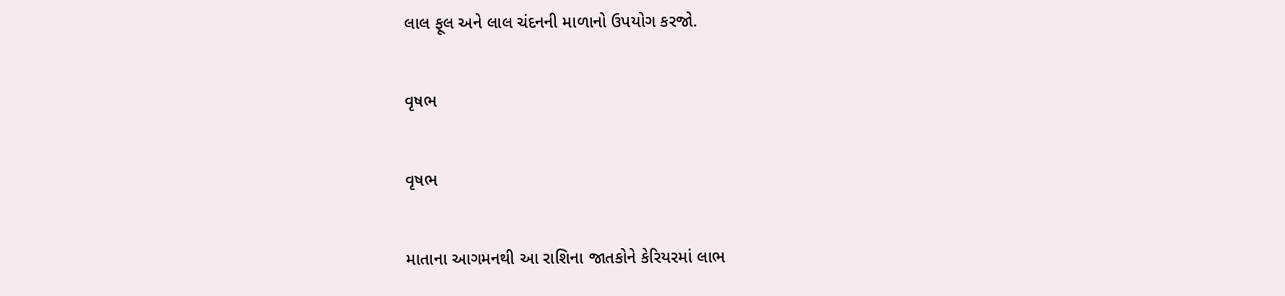લાલ ફૂલ અને લાલ ચંદનની માળાનો ઉપયોગ કરજો.

વૃષભ

વૃષભ

માતાના આગમનથી આ રાશિના જાતકોને કેરિયરમાં લાભ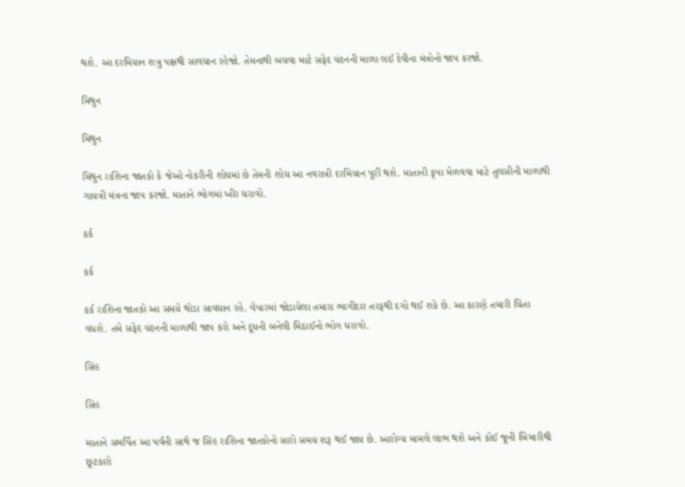થશે. આ દરમિયાન શત્રુ પક્ષથી સાવધાન રહેજો. તેમનાથી બચવા માટે સફેદ ચંદનની માળા લઈ દેવીના મંત્રોનો જાપ કરજો.

મિથુન

મિથુન

મિથુન રાશિના જાતકો કે જેઓ નોકરીની શોધમાં છે તેમની શોધ આ નવરાત્રી દરમિયાન પૂરીં થશે. માતાની કૃપા મેળવવા માટે તુલસીની માળાથી ગાયત્રી મંત્રના જાપ કરજો. માતાને ભોગમાં ખીર ધરાવો.

કર્ક

કર્ક

કર્ક રાશિના જાતકો આ સમયે થોડા સાવધાન રહે. વેપારમાં જોડાયેલા તમારા ભાગીદાર તરફથી દગો થઈ શકે છે. આ કારણે તમારી ચિંતા વધશે. તમે સફેદ ચંદનની માળાથી જાપ કરો અને દૂધની બનેલી મિઠાઈનો ભોગ ધરાવો.

સિંહ

સિંહ

માતાને સમર્પિત આ પર્વની સાથે જ સિંહ રાશિના જાતકોનો સારો સમય શરૂ થઈ જાય છે. આરોગ્ય મામલે લાભ થશે અને કોઈ જૂની બિમારીથી છૂટકારો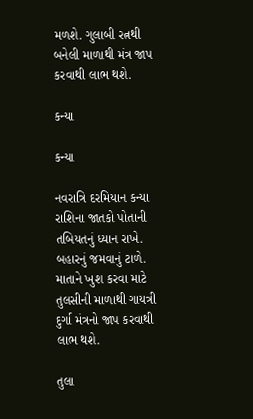મળશે. ગુલાબી રત્નથી બનેલી માળાથી મંત્ર જાપ કરવાથી લાભ થશે.

કન્યા

કન્યા

નવરાત્રિ દરમિયાન કન્યા રાશિના જાતકો પોતાની તબિયતનું ધ્યાન રાખે. બહારનું જમવાનું ટાળે. માતાને ખુશ કરવા માટે તુલસીની માળાથી ગાયત્રી દુર્ગા મંત્રનો જાપ કરવાથી લાભ થશે.

તુલા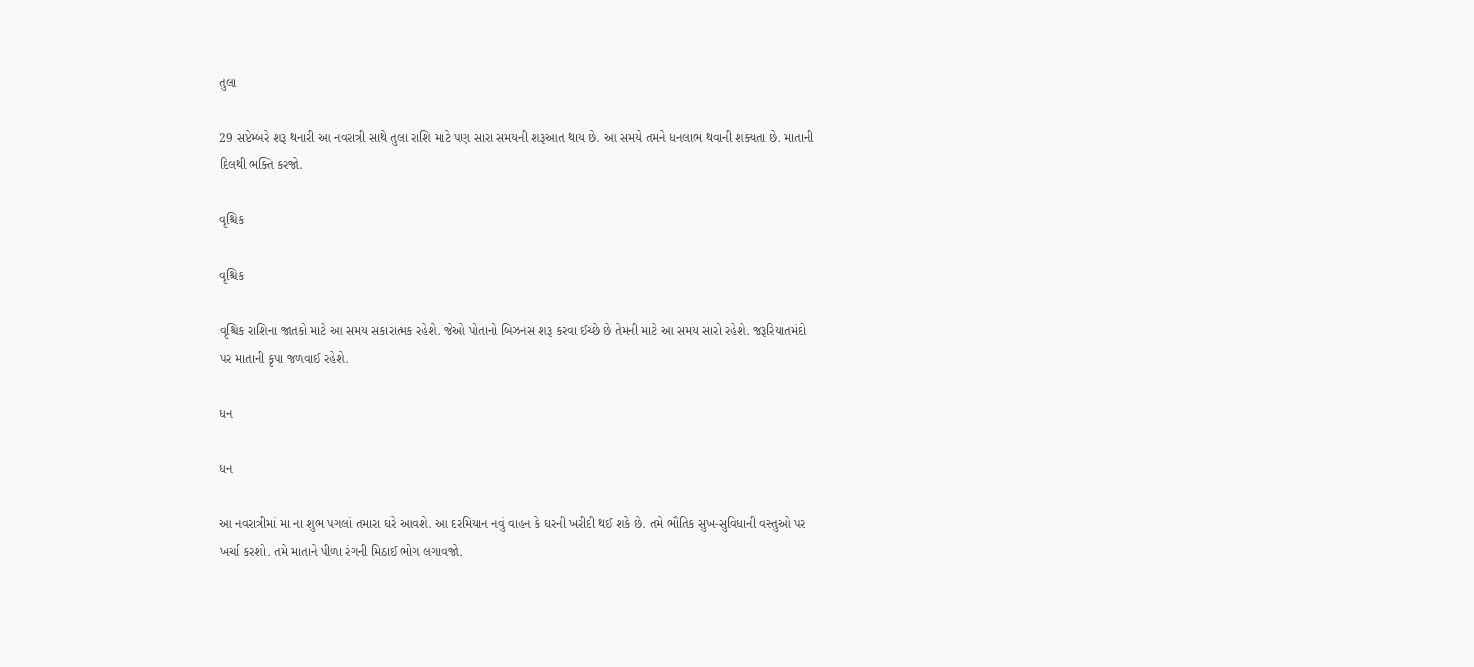તુલા

29 સપ્ટેમ્બરે શરૂ થનારી આ નવરાત્રી સાથે તુલા રાશિ માટે પણ સારા સમયની શરૂઆત થાય છે. આ સમયે તમને ધનલાભ થવાની શક્યતા છે. માતાની દિલથી ભક્તિ કરજો.

વૃશ્ચિક

વૃશ્ચિક

વૃશ્ચિક રાશિના જાતકો માટે આ સમય સકારાત્મક રહેશે. જેઓ પોતાનો બિઝનસ શરૂ કરવા ઈચ્છે છે તેમની માટે આ સમય સારો રહેશે. જરૂરિયાતમંદો પર માતાની કૃપા જળવાઈ રહેશે.

ધન

ધન

આ નવરાત્રીમાં મા ના શુભ પગલાં તમારા ઘરે આવશે. આ દરમિયાન નવું વાહન કે ઘરની ખરીદી થઈ શકે છે. તમે ભૌતિક સુખ-સુવિધાની વસ્તુઓ પર ખર્ચા કરશો. તમે માતાને પીળા રંગની મિઠાઈ ભોગ લગાવજો.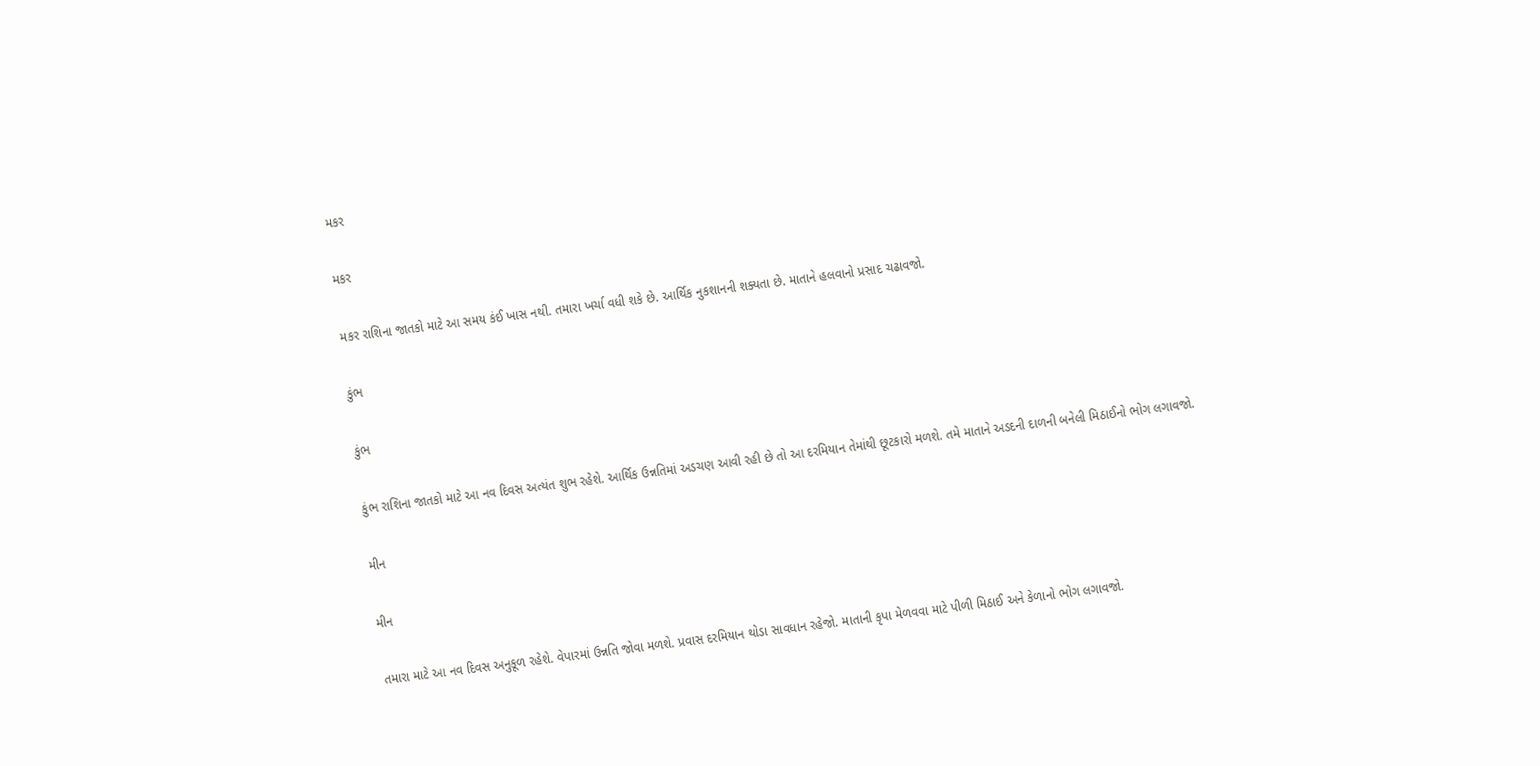મકર

મકર

મકર રાશિના જાતકો માટે આ સમય કંઈ ખાસ નથી. તમારા ખર્ચા વધી શકે છે. આર્થિક નુકશાનની શક્યતા છે. માતાને હલવાનો પ્રસાદ ચઢાવજો.

કુંભ

કુંભ

કુંભ રાશિના જાતકો માટે આ નવ દિવસ અત્યંત શુભ રહેશે. આર્થિક ઉન્નતિમાં અડચણ આવી રહી છે તો આ દરમિયાન તેમાંથી છૂટકારો મળશે. તમે માતાને અડદની દાળની બનેલી મિઠાઈનો ભોગ લગાવજો.

મીન

મીન

તમારા માટે આ નવ દિવસ અનુકૂળ રહેશે. વેપારમાં ઉન્નતિ જોવા મળશે. પ્રવાસ દરમિયાન થોડા સાવધાન રહેજો. માતાની કૃપા મેળવવા માટે પીળી મિઠાઈ અને કેળાનો ભોગ લગાવજો.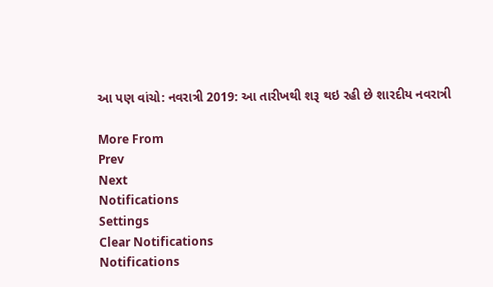આ પણ વાંચો: નવરાત્રી 2019: આ તારીખથી શરૂ થઇ રહી છે શારદીય નવરાત્રી

More From
Prev
Next
Notifications
Settings
Clear Notifications
Notifications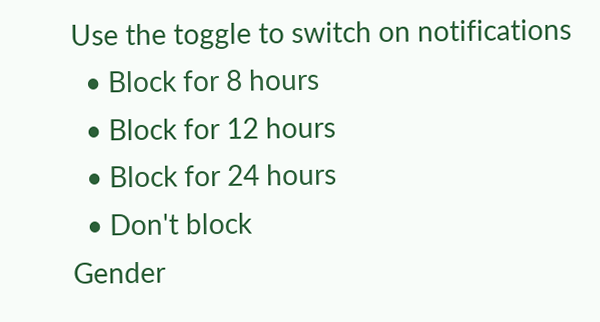Use the toggle to switch on notifications
  • Block for 8 hours
  • Block for 12 hours
  • Block for 24 hours
  • Don't block
Gender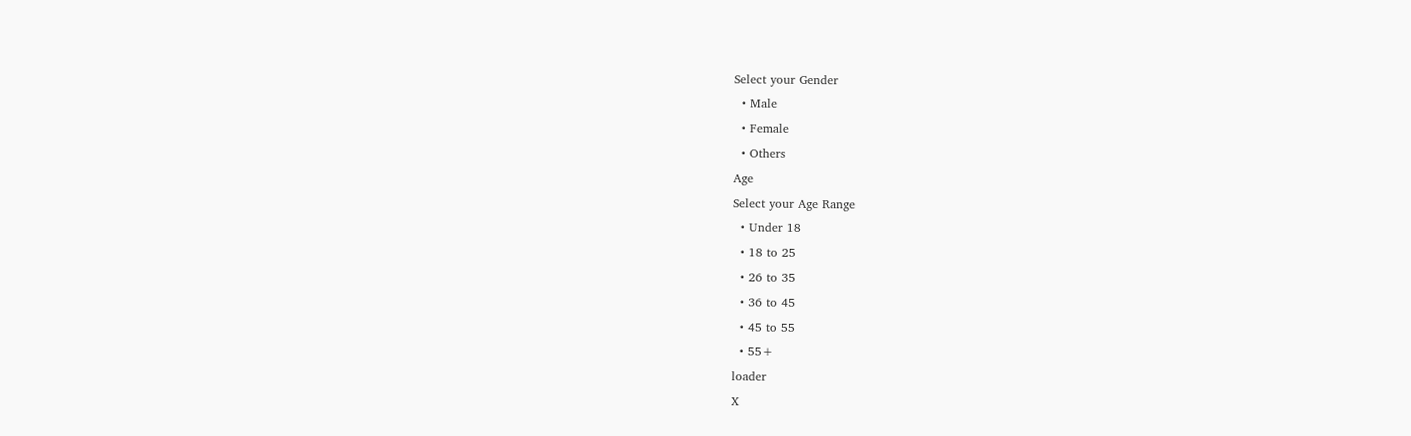Select your Gender
  • Male
  • Female
  • Others
Age
Select your Age Range
  • Under 18
  • 18 to 25
  • 26 to 35
  • 36 to 45
  • 45 to 55
  • 55+
loader
X